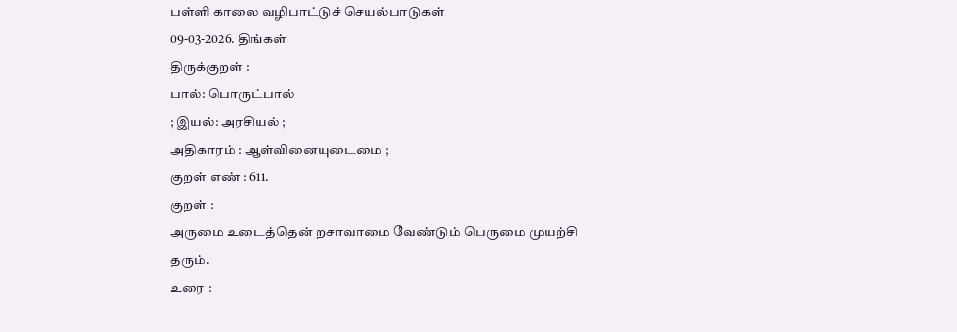பள்ளி காலை வழிபாட்டுச் செயல்பாடுகள்
09-03-2026. திங்கள்
திருக்குறள் :
பால்: பொருட்பால்
; இயல்: அரசியல் ;
அதிகாரம் : ஆள்வினையுடைமை ;
குறள் எண் : 611.
குறள் :
அருமை உடைத்தென் றசாவாமை வேண்டும் பெருமை முயற்சி தரும்.
உரை :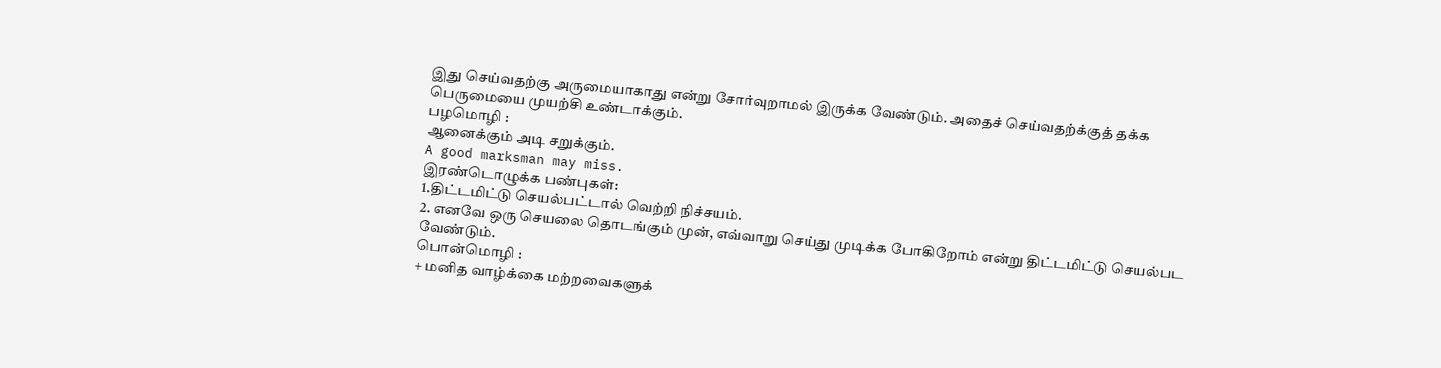இது செய்வதற்கு அருமையாகாது என்று சோர்வுறாமல் இருக்க வேண்டும். அதைச் செய்வதற்க்குத் தக்க பெருமையை முயற்சி உண்டாக்கும்.
பழமொழி :
ஆனைக்கும் அடி சறுக்கும்.
A good marksman may miss.
இரண்டொழுக்க பண்புகள்:
1.திட்டமிட்டு செயல்பட்டால் வெற்றி நிச்சயம்.
2. எனவே ஒரு செயலை தொடங்கும் முன், எவ்வாறு செய்து முடிக்க போகிறோம் என்று திட்டமிட்டு செயல்பட வேண்டும்.
பொன்மொழி :
+ மனித வாழ்க்கை மற்றவைகளுக்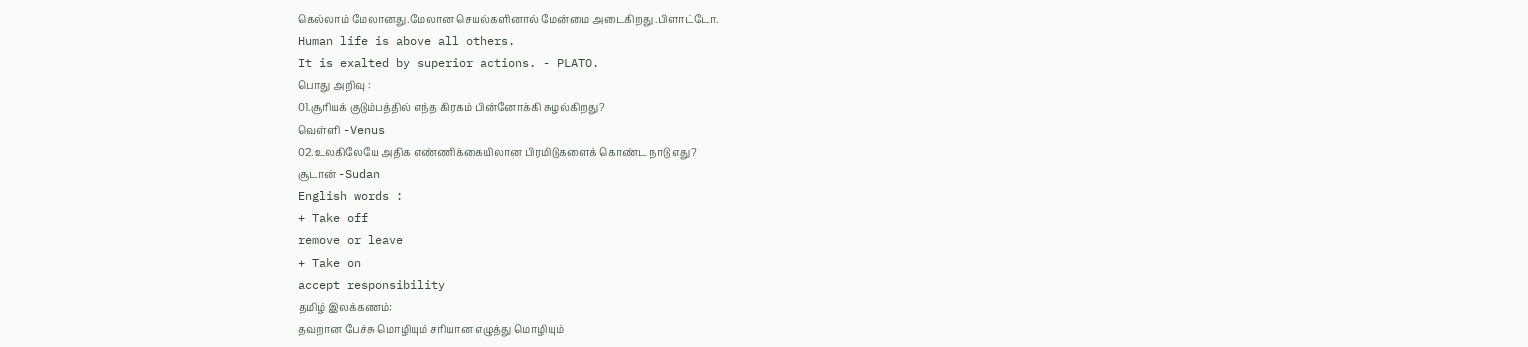கெல்லாம் மேலானது.மேலான செயல்களினால் மேன்மை அடைகிறது .பிளாட்டோ.
Human life is above all others.
It is exalted by superior actions. - PLATO.
பொது அறிவு :
01.சூரியக் குடும்பத்தில் எந்த கிரகம் பின்னோக்கி சுழல்கிறது?
வெள்ளி -Venus
02.உலகிலேயே அதிக எண்ணிக்கையிலான பிரமிடுகளைக் கொண்ட நாடு எது?
சூடான் -Sudan
English words :
+ Take off
remove or leave
+ Take on
accept responsibility
தமிழ் இலக்கணம்:
தவறான பேச்சு மொழியும் சரியான எழுத்து மொழியும்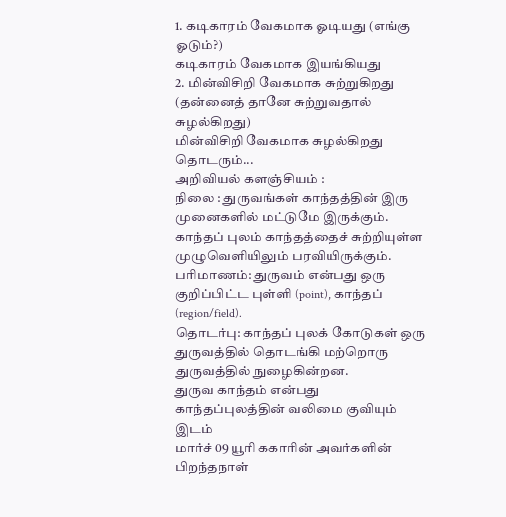1. கடிகாரம் வேகமாக ஓடியது (எங்கு ஓடும்?)
கடிகாரம் வேகமாக இயங்கியது
2. மின்விசிறி வேகமாக சுற்றுகிறது (தன்னைத் தானே சுற்றுவதால் சுழல்கிறது)
மின்விசிறி வேகமாக சுழல்கிறது
தொடரும்...
அறிவியல் களஞ்சியம் :
நிலை : துருவங்கள் காந்தத்தின் இரு முனைகளில் மட்டுமே இருக்கும். காந்தப் புலம் காந்தத்தைச் சுற்றியுள்ள முழுவெளியிலும் பரவியிருக்கும்.
பரிமாணம்: துருவம் என்பது ஒரு குறிப்பிட்ட புள்ளி (point), காந்தப் (region/field).
தொடர்பு: காந்தப் புலக் கோடுகள் ஒரு துருவத்தில் தொடங்கி மற்றொரு துருவத்தில் நுழைகின்றன.
துருவ காந்தம் என்பது காந்தப்புலத்தின் வலிமை குவியும் இடம்
மார்ச் 09 யூரி ககாரின் அவர்களின் பிறந்தநாள்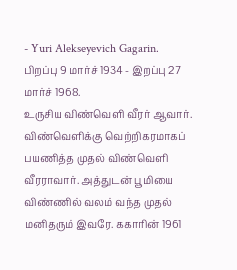- Yuri Alekseyevich Gagarin.
பிறப்பு 9 மார்ச் 1934 - இறப்பு 27 மார்ச் 1968.
உருசிய விண்வெளி வீரர் ஆவார். விண்வெளிக்கு வெற்றிகரமாகப் பயணித்த முதல் விண்வெளி வீரராவார். அத்துடன் பூமியை விண்ணில் வலம் வந்த முதல் மனிதரும் இவரே. ககாரின் 1961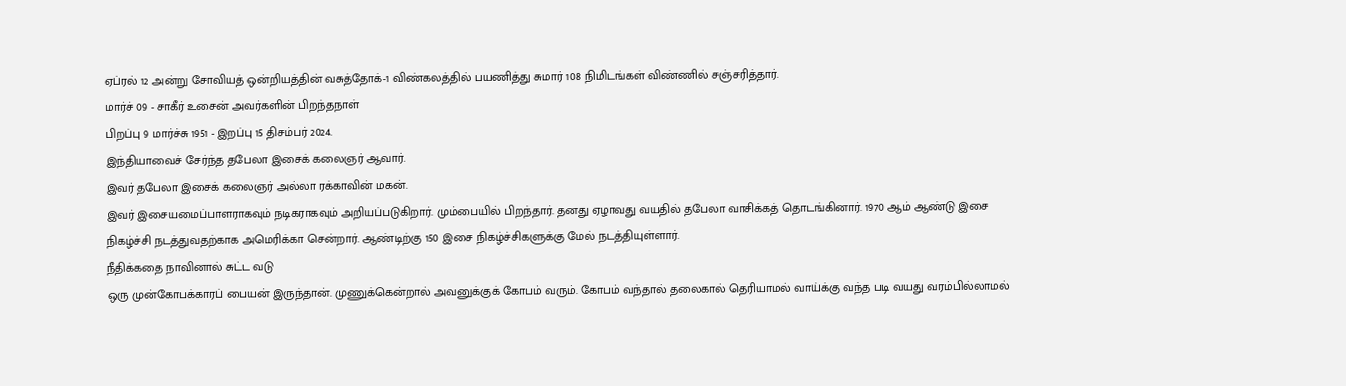ஏப்ரல் 12 அன்று சோவியத் ஒன்றியத்தின் வசுத்தோக்-1 விண்கலத்தில் பயணித்து சுமார் 108 நிமிடங்கள் விண்ணில் சஞ்சரித்தார்.
மார்ச் 09 - சாகீர் உசைன் அவர்களின் பிறந்தநாள்
பிறப்பு 9 மார்ச்சு 1951 - இறப்பு 15 திசம்பர் 2024.
இந்தியாவைச் சேர்ந்த தபேலா இசைக் கலைஞர் ஆவார்.
இவர் தபேலா இசைக் கலைஞர் அல்லா ரக்காவின் மகன்.
இவர் இசையமைப்பாளராகவும் நடிகராகவும் அறியப்படுகிறார். மும்பையில் பிறந்தார். தனது ஏழாவது வயதில் தபேலா வாசிக்கத் தொடங்கினார். 1970 ஆம் ஆண்டு இசை நிகழ்ச்சி நடத்துவதற்காக அமெரிக்கா சென்றார். ஆண்டிற்கு 150 இசை நிகழ்ச்சிகளுக்கு மேல் நடத்தியுள்ளார்.
நீதிக்கதை நாவினால் சுட்ட வடு
ஒரு முன்கோபக்காரப் பையன் இருந்தான். முணுக்கென்றால் அவனுக்குக் கோபம் வரும். கோபம் வந்தால் தலைகால் தெரியாமல் வாய்க்கு வந்த படி வயது வரம்பில்லாமல்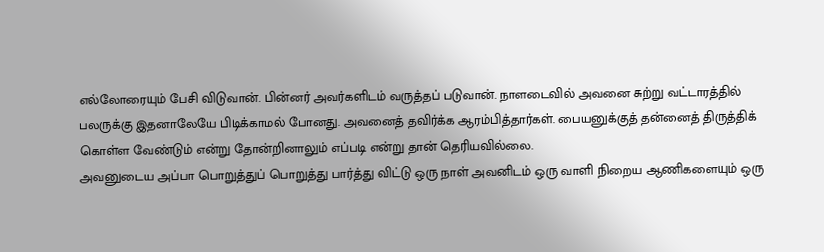எல்லோரையும் பேசி விடுவான். பின்னர் அவர்களிடம் வருத்தப் படுவான். நாளடைவில் அவனை சுற்று வட்டாரத்தில் பலருக்கு இதனாலேயே பிடிக்காமல் போனது. அவனைத் தவிர்க்க ஆரம்பித்தார்கள். பையனுக்குத் தன்னைத் திருத்திக் கொள்ள வேண்டும் என்று தோன்றினாலும் எப்படி என்று தான் தெரியவில்லை.
அவனுடைய அப்பா பொறுத்துப் பொறுத்து பார்த்து விட்டு ஒரு நாள் அவனிடம் ஒரு வாளி நிறைய ஆணிகளையும் ஒரு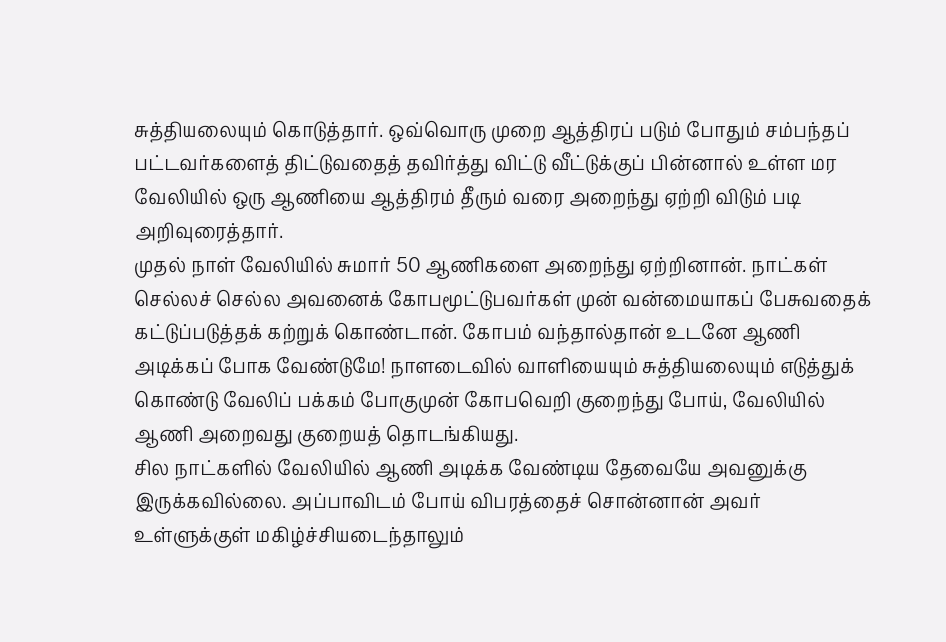சுத்தியலையும் கொடுத்தார். ஒவ்வொரு முறை ஆத்திரப் படும் போதும் சம்பந்தப் பட்டவர்களைத் திட்டுவதைத் தவிர்த்து விட்டு வீட்டுக்குப் பின்னால் உள்ள மர வேலியில் ஒரு ஆணியை ஆத்திரம் தீரும் வரை அறைந்து ஏற்றி விடும் படி அறிவுரைத்தார்.
முதல் நாள் வேலியில் சுமார் 50 ஆணிகளை அறைந்து ஏற்றினான். நாட்கள் செல்லச் செல்ல அவனைக் கோபமூட்டுபவர்கள் முன் வன்மையாகப் பேசுவதைக் கட்டுப்படுத்தக் கற்றுக் கொண்டான். கோபம் வந்தால்தான் உடனே ஆணி அடிக்கப் போக வேண்டுமே! நாளடைவில் வாளியையும் சுத்தியலையும் எடுத்துக் கொண்டு வேலிப் பக்கம் போகுமுன் கோபவெறி குறைந்து போய், வேலியில் ஆணி அறைவது குறையத் தொடங்கியது.
சில நாட்களில் வேலியில் ஆணி அடிக்க வேண்டிய தேவையே அவனுக்கு இருக்கவில்லை. அப்பாவிடம் போய் விபரத்தைச் சொன்னான் அவர் உள்ளுக்குள் மகிழ்ச்சியடைந்தாலும்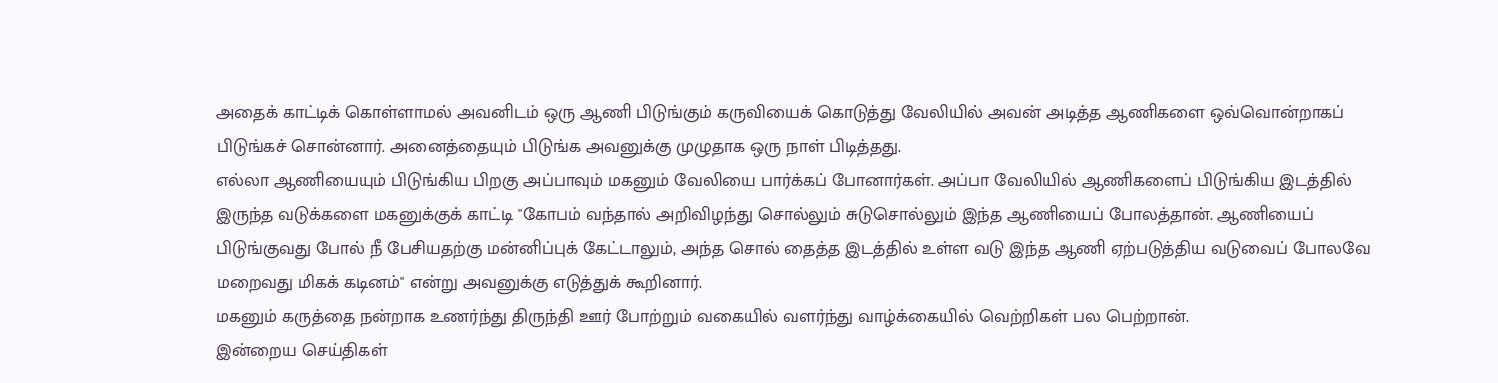அதைக் காட்டிக் கொள்ளாமல் அவனிடம் ஒரு ஆணி பிடுங்கும் கருவியைக் கொடுத்து வேலியில் அவன் அடித்த ஆணிகளை ஒவ்வொன்றாகப் பிடுங்கச் சொன்னார். அனைத்தையும் பிடுங்க அவனுக்கு முழுதாக ஒரு நாள் பிடித்தது.
எல்லா ஆணியையும் பிடுங்கிய பிறகு அப்பாவும் மகனும் வேலியை பார்க்கப் போனார்கள். அப்பா வேலியில் ஆணிகளைப் பிடுங்கிய இடத்தில் இருந்த வடுக்களை மகனுக்குக் காட்டி "கோபம் வந்தால் அறிவிழந்து சொல்லும் சுடுசொல்லும் இந்த ஆணியைப் போலத்தான். ஆணியைப் பிடுங்குவது போல் நீ பேசியதற்கு மன்னிப்புக் கேட்டாலும், அந்த சொல் தைத்த இடத்தில் உள்ள வடு இந்த ஆணி ஏற்படுத்திய வடுவைப் போலவே மறைவது மிகக் கடினம்" என்று அவனுக்கு எடுத்துக் கூறினார்.
மகனும் கருத்தை நன்றாக உணர்ந்து திருந்தி ஊர் போற்றும் வகையில் வளர்ந்து வாழ்க்கையில் வெற்றிகள் பல பெற்றான்.
இன்றைய செய்திகள்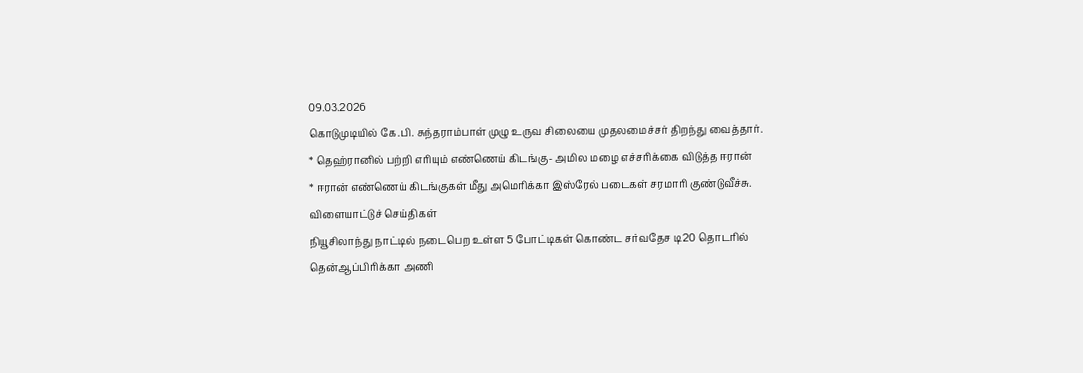09.03.2026
கொடுமுடியில் கே.பி. சுந்தராம்பாள் முழு உருவ சிலையை முதலமைச்சர் திறந்து வைத்தார்.
* தெஹ்ரானில் பற்றி எரியும் எண்ணெய் கிடங்கு- அமில மழை எச்சரிக்கை விடுத்த ஈரான்
* ஈரான் எண்ணெய் கிடங்குகள் மீது அமெரிக்கா இஸ்ரேல் படைகள் சரமாரி குண்டுவீச்சு.
விளையாட்டுச் செய்திகள்
நியூசிலாந்து நாட்டில் நடைபெற உள்ள 5 போட்டிகள் கொண்ட சர்வதேச டி20 தொடரில் தென்ஆப்பிரிக்கா அணி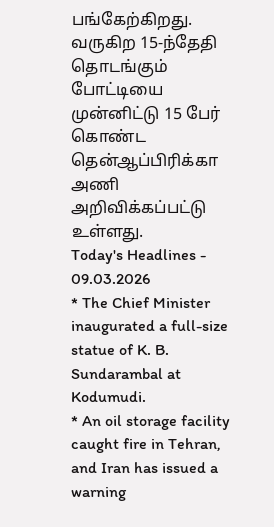பங்கேற்கிறது. வருகிற 15-ந்தேதி தொடங்கும் போட்டியை முன்னிட்டு 15 பேர் கொண்ட தென்ஆப்பிரிக்கா அணி அறிவிக்கப்பட்டு உள்ளது.
Today's Headlines - 09.03.2026
* The Chief Minister inaugurated a full-size statue of K. B. Sundarambal at Kodumudi.
* An oil storage facility caught fire in Tehran, and Iran has issued a warning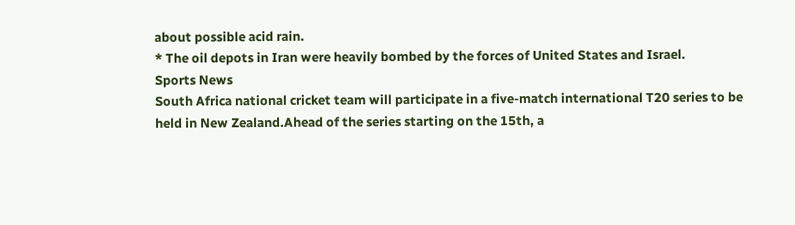about possible acid rain.
* The oil depots in Iran were heavily bombed by the forces of United States and Israel.
Sports News
South Africa national cricket team will participate in a five-match international T20 series to be held in New Zealand.Ahead of the series starting on the 15th, a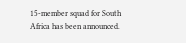15-member squad for South Africa has been announced.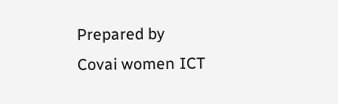Prepared by
Covai women ICT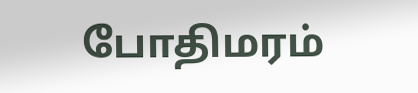போதிமரம்